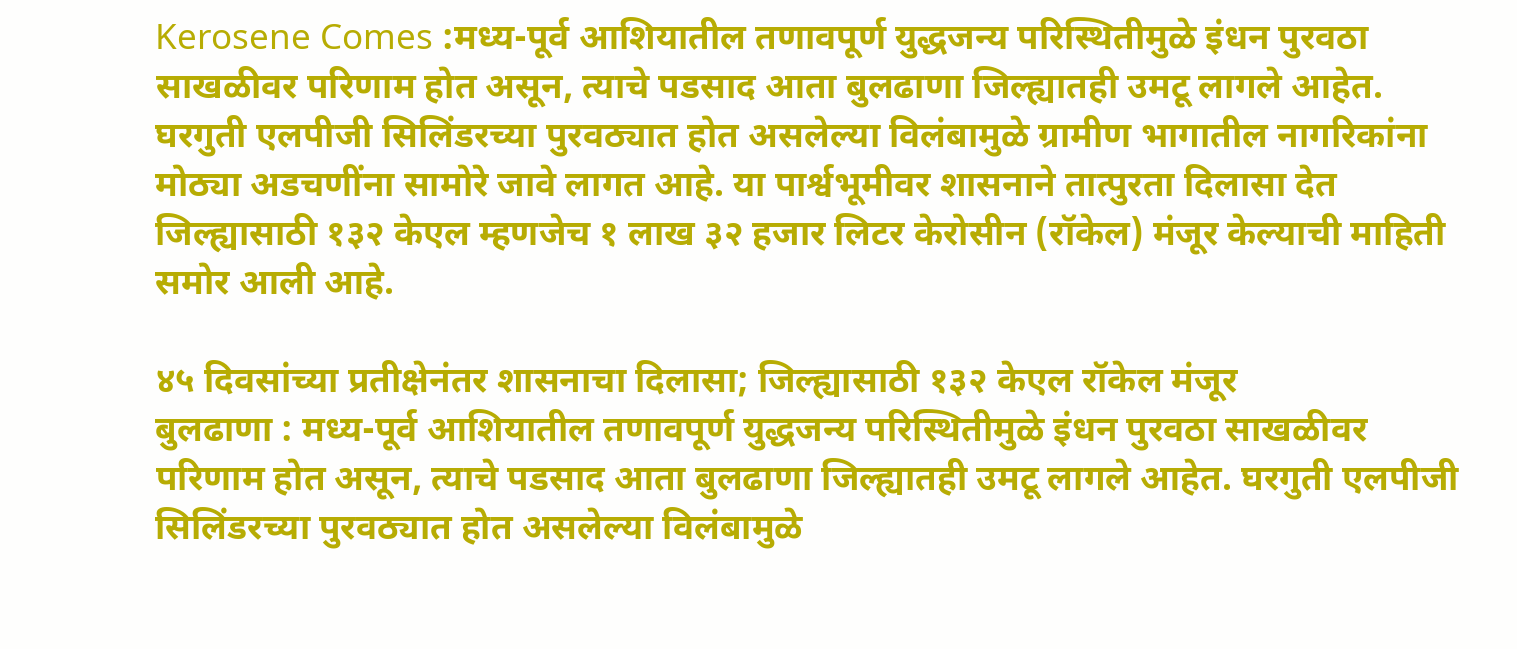Kerosene Comes :मध्य-पूर्व आशियातील तणावपूर्ण युद्धजन्य परिस्थितीमुळे इंधन पुरवठा साखळीवर परिणाम होत असून, त्याचे पडसाद आता बुलढाणा जिल्ह्यातही उमटू लागले आहेत. घरगुती एलपीजी सिलिंडरच्या पुरवठ्यात होत असलेल्या विलंबामुळे ग्रामीण भागातील नागरिकांना मोठ्या अडचणींना सामोरे जावे लागत आहे. या पार्श्वभूमीवर शासनाने तात्पुरता दिलासा देत जिल्ह्यासाठी १३२ केएल म्हणजेच १ लाख ३२ हजार लिटर केरोसीन (रॉकेल) मंजूर केल्याची माहिती समोर आली आहे.

४५ दिवसांच्या प्रतीक्षेनंतर शासनाचा दिलासा; जिल्ह्यासाठी १३२ केएल रॉकेल मंजूर
बुलढाणा : मध्य-पूर्व आशियातील तणावपूर्ण युद्धजन्य परिस्थितीमुळे इंधन पुरवठा साखळीवर परिणाम होत असून, त्याचे पडसाद आता बुलढाणा जिल्ह्यातही उमटू लागले आहेत. घरगुती एलपीजी सिलिंडरच्या पुरवठ्यात होत असलेल्या विलंबामुळे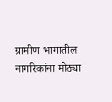ग्रामीण भागातील नागरिकांना मोठ्या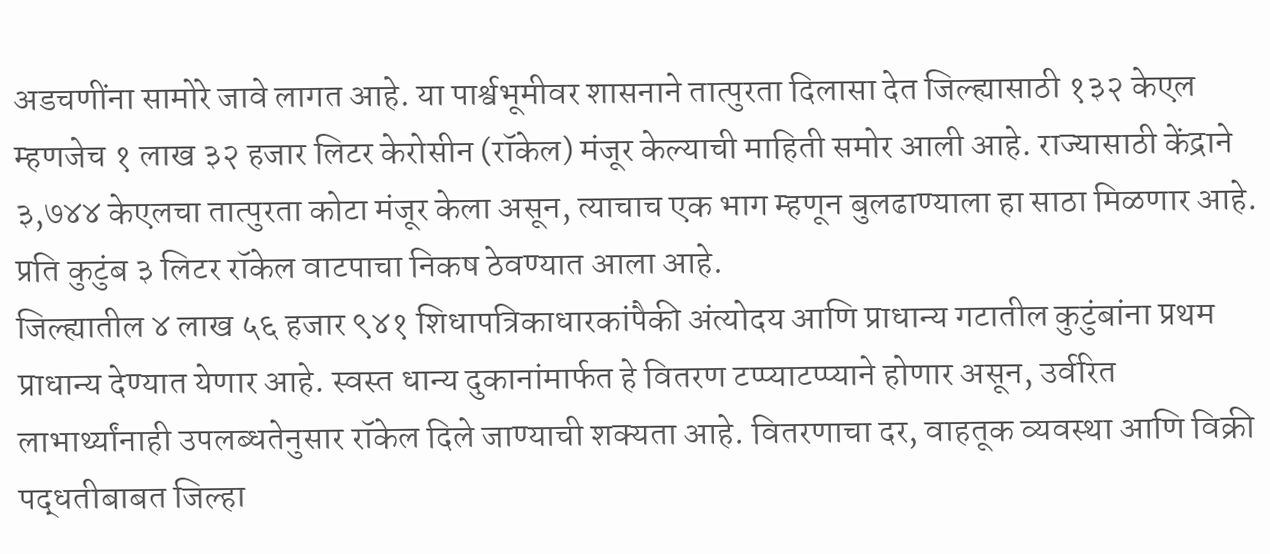अडचणींना सामोरे जावे लागत आहे. या पार्श्वभूमीवर शासनाने तात्पुरता दिलासा देत जिल्ह्यासाठी १३२ केएल म्हणजेच १ लाख ३२ हजार लिटर केरोसीन (रॉकेल) मंजूर केल्याची माहिती समोर आली आहे. राज्यासाठी केंद्राने ३,७४४ केएलचा तात्पुरता कोटा मंजूर केला असून, त्याचाच एक भाग म्हणून बुलढाण्याला हा साठा मिळणार आहे. प्रति कुटुंब ३ लिटर रॉकेल वाटपाचा निकष ठेवण्यात आला आहे.
जिल्ह्यातील ४ लाख ५६ हजार ९४१ शिधापत्रिकाधारकांपैकी अंत्योदय आणि प्राधान्य गटातील कुटुंबांना प्रथम प्राधान्य देण्यात येणार आहे. स्वस्त धान्य दुकानांमार्फत हे वितरण टप्प्याटप्प्याने होणार असून, उर्वरित लाभार्थ्यांनाही उपलब्धतेनुसार रॉकेल दिले जाण्याची शक्यता आहे. वितरणाचा दर, वाहतूक व्यवस्था आणि विक्री पद्धतीबाबत जिल्हा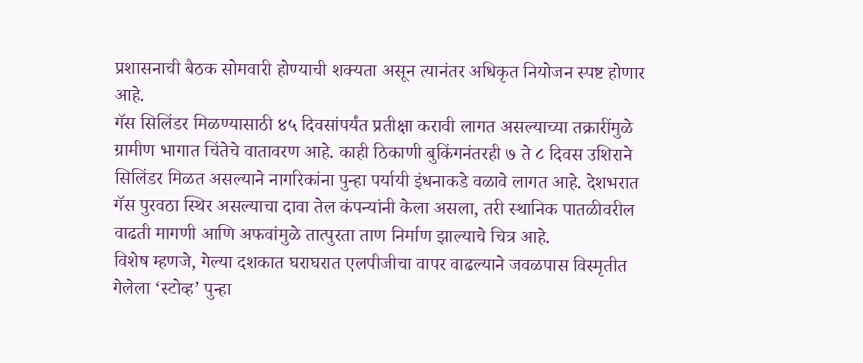प्रशासनाची बैठक सोमवारी होण्याची शक्यता असून त्यानंतर अधिकृत नियोजन स्पष्ट होणार आहे.
गॅस सिलिंडर मिळण्यासाठी ४५ दिवसांपर्यंत प्रतीक्षा करावी लागत असल्याच्या तक्रारींमुळे ग्रामीण भागात चिंतेचे वातावरण आहे. काही ठिकाणी बुकिंगनंतरही ७ ते ८ दिवस उशिराने सिलिंडर मिळत असल्याने नागरिकांना पुन्हा पर्यायी इंधनाकडे वळावे लागत आहे. देशभरात गॅस पुरवठा स्थिर असल्याचा दावा तेल कंपन्यांनी केला असला, तरी स्थानिक पातळीवरील वाढती मागणी आणि अफवांमुळे तात्पुरता ताण निर्माण झाल्याचे चित्र आहे.
विशेष म्हणजे, गेल्या दशकात घराघरात एलपीजीचा वापर वाढल्याने जवळपास विस्मृतीत गेलेला ‘स्टोव्ह’ पुन्हा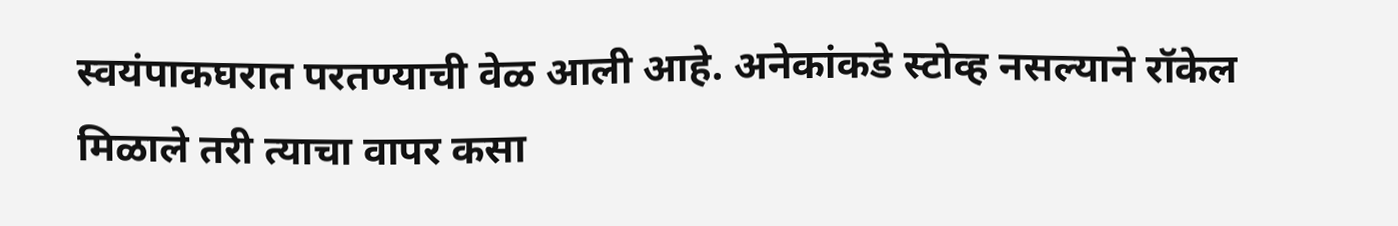स्वयंपाकघरात परतण्याची वेळ आली आहे. अनेकांकडे स्टोव्ह नसल्याने रॉकेल मिळाले तरी त्याचा वापर कसा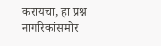करायचा, हा प्रश्न नागरिकांसमोर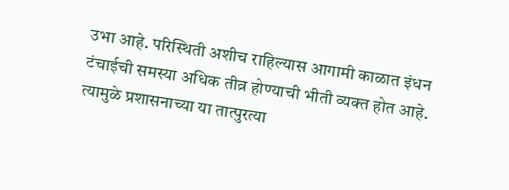उभा आहे. परिस्थिती अशीच राहिल्यास आगामी काळात इंधन टंचाईची समस्या अधिक तीव्र होण्याची भीती व्यक्त होत आहे. त्यामुळे प्रशासनाच्या या तात्पुरत्या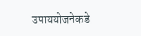उपाययोजनेकडे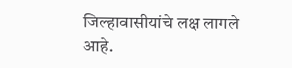जिल्हावासीयांचे लक्ष लागले आहे.